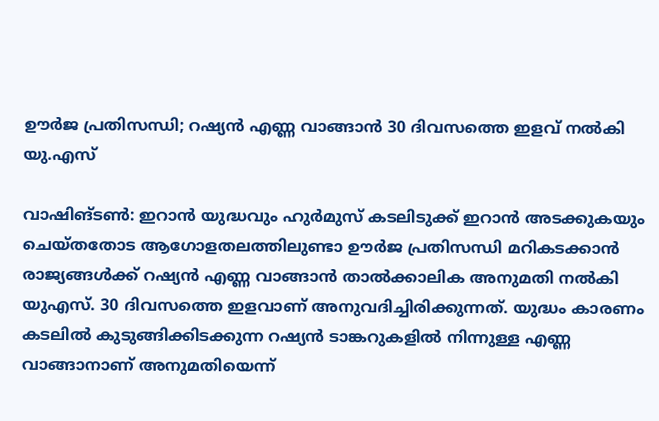ഊര്‍ജ പ്രതിസന്ധി; റഷ്യന്‍ എണ്ണ വാങ്ങാന്‍ 30 ദിവസത്തെ ഇളവ് നല്‍കി യു.എസ്

വാഷിങ്ടണ്‍: ഇറാൻ യുദ്ധവും ഹുർമുസ് കടലിടുക്ക് ഇറാൻ അടക്കുകയും ചെയ്തതോട ആഗോളതലത്തിലുണ്ടാ ഊര്‍ജ പ്രതിസന്ധി മറികടക്കാൻ രാജ്യങ്ങള്‍ക്ക് റഷ്യന്‍ എണ്ണ വാങ്ങാന്‍ താല്‍ക്കാലിക അനുമതി നല്‍കി യുഎസ്. 30 ദിവസത്തെ ഇളവാണ് അനുവദിച്ചിരിക്കുന്നത്. യുദ്ധം കാരണം കടലില്‍ കുടുങ്ങിക്കിടക്കുന്ന റഷ്യന്‍ ടാങ്കറുകളില്‍ നിന്നുള്ള എണ്ണ വാങ്ങാനാണ് അനുമതിയെന്ന്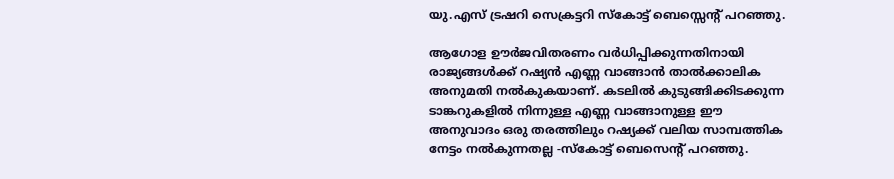യു.എസ് ട്രഷറി സെക്രട്ടറി സ്‌കോട്ട് ബെസ്സെന്റ് പറഞ്ഞു.

ആഗോള ഊര്‍ജവിതരണം വര്‍ധിപ്പിക്കുന്നതിനായി രാജ്യങ്ങള്‍ക്ക് റഷ്യന്‍ എണ്ണ വാങ്ങാന്‍ താല്‍ക്കാലിക അനുമതി നല്‍കുകയാണ്. കടലില്‍ കുടുങ്ങിക്കിടക്കുന്ന ടാങ്കറുകളില്‍ നിന്നുള്ള എണ്ണ വാങ്ങാനുള്ള ഈ അനുവാദം ഒരു തരത്തിലും റഷ്യക്ക് വലിയ സാമ്പത്തിക നേട്ടം നല്‍കുന്നതല്ല -സ്‌കോട്ട് ബെസെന്റ് പറഞ്ഞു.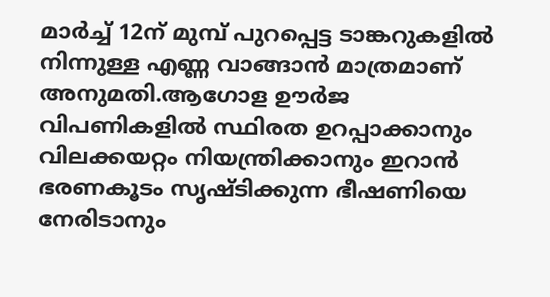മാര്‍ച്ച് 12ന് മുമ്പ് പുറപ്പെട്ട ടാങ്കറുകളില്‍ നിന്നുള്ള എണ്ണ വാങ്ങാന്‍ മാത്രമാണ് അനുമതി.ആഗോള ഊര്‍ജ വിപണികളില്‍ സ്ഥിരത ഉറപ്പാക്കാനും വിലക്കയറ്റം നിയന്ത്രിക്കാനും ഇറാന്‍ ഭരണകൂടം സൃഷ്ടിക്കുന്ന ഭീഷണിയെ നേരിടാനും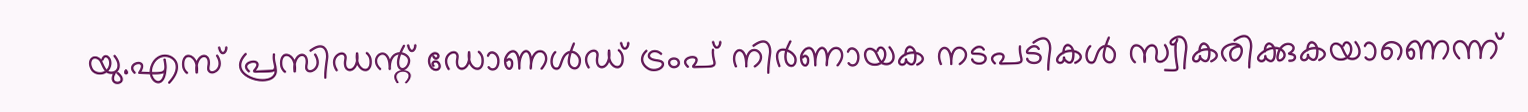യു.എസ് പ്രസിഡന്റ് ഡോണള്‍ഡ് ട്രംപ് നിര്‍ണായക നടപടികള്‍ സ്വീകരിക്കുകയാണെന്ന്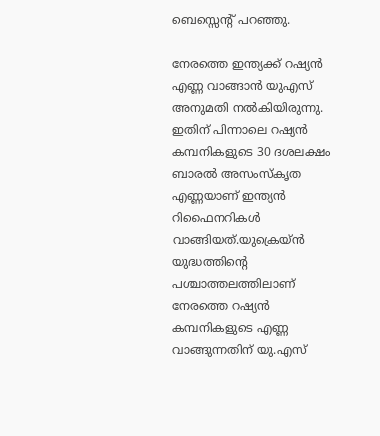ബെസ്സെന്റ് പറഞ്ഞു.

നേരത്തെ ഇന്ത്യക്ക് റഷ്യന്‍ എണ്ണ വാങ്ങാന്‍ യുഎസ് അനുമതി നല്‍കിയിരുന്നു. ഇതിന് പിന്നാലെ റഷ്യന്‍ കമ്പനികളുടെ 30 ദശലക്ഷം ബാരല്‍ അസംസ്‌കൃത എണ്ണയാണ് ഇന്ത്യന്‍ റിഫൈനറികള്‍ വാങ്ങിയത്.യുക്രെയ്ന്‍ യുദ്ധത്തിന്റെ പശ്ചാത്തലത്തിലാണ് നേരത്തെ റഷ്യന്‍ കമ്പനികളുടെ എണ്ണ വാങ്ങുന്നതിന് യു.എസ്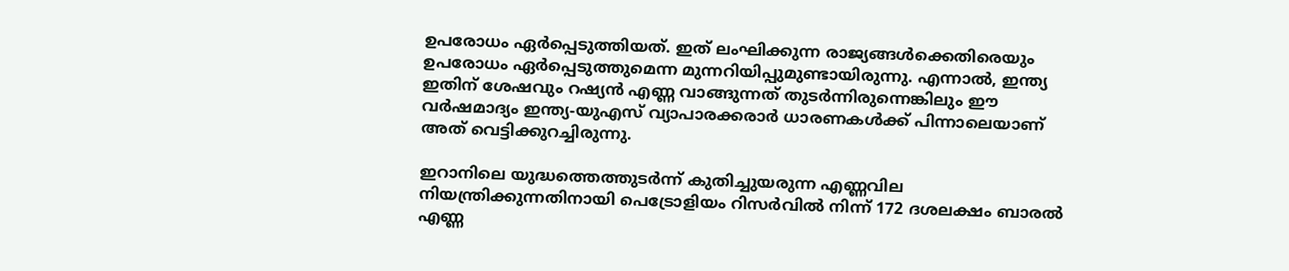ഉപരോധം ഏര്‍പ്പെടുത്തിയത്. ഇത് ലംഘിക്കുന്ന രാജ്യങ്ങള്‍ക്കെതിരെയും ഉപരോധം ഏര്‍പ്പെടുത്തുമെന്ന മുന്നറിയിപ്പുമുണ്ടായിരുന്നു. എന്നാല്‍, ഇന്ത്യ ഇതിന് ശേഷവും റഷ്യന്‍ എണ്ണ വാങ്ങുന്നത് തുടര്‍ന്നിരുന്നെങ്കിലും ഈ വര്‍ഷമാദ്യം ഇന്ത്യ-യുഎസ് വ്യാപാരക്കരാര്‍ ധാരണകള്‍ക്ക് പിന്നാലെയാണ് അത് വെട്ടിക്കുറച്ചിരുന്നു.

ഇറാനിലെ യുദ്ധത്തെത്തുടർന്ന് കുതിച്ചുയരുന്ന എണ്ണവില നിയന്ത്രിക്കുന്നതിനായി പെട്രോളിയം റിസർവിൽ നിന്ന് 172 ദശലക്ഷം ബാരൽ എണ്ണ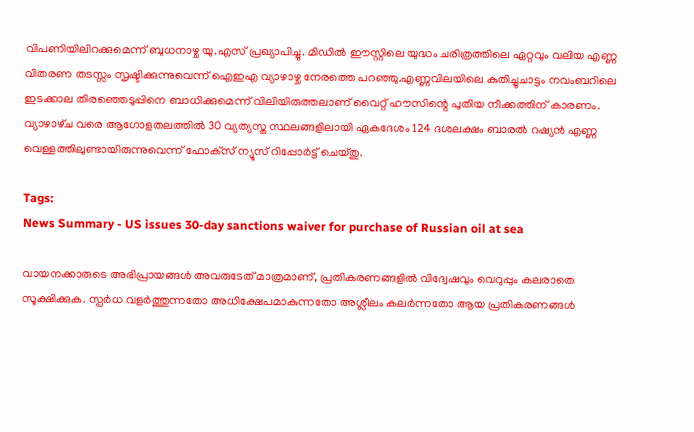വിപണിയിലിറക്കുമെന്ന് ബുധനാഴ്ച യു.എസ് പ്രഖ്യാപിച്ചു. മിഡിൽ ഈസ്റ്റിലെ യുദ്ധം ചരിത്രത്തിലെ ഏറ്റവും വലിയ എണ്ണ വിതരണ തടസ്സം സൃഷ്ടിക്കുന്നുവെന്ന് ഐഇഎ വ്യാഴാഴ്ച നേരത്തെ പറഞ്ഞു.എണ്ണവിലയിലെ കുതിച്ചുചാട്ടം നവംബറിലെ ഇടക്കാല തിരഞ്ഞെടുപ്പിനെ ബാധിക്കുമെന്ന് വിലിയിരുത്തലാണ് വൈറ്റ് ഹൗസിന്റെ പുതിയ നീക്കത്തിന് കാരണം. വ്യാഴാഴ്‌ച വരെ ആഗോളതലത്തിൽ 30 വ്യത്യസ്ത സ്ഥലങ്ങളിലായി ഏകദേശം 124 ദശലക്ഷം ബാരൽ റഷ്യൻ എണ്ണ വെള്ളത്തിലുണ്ടായിരുന്നുവെന്ന് ഫോക്‌സ് ന്യൂസ് റിപ്പോർട്ട് ചെയ്തു.

Tags:
News Summary - US issues 30-day sanctions waiver for purchase of Russian oil at sea

വായനക്കാരുടെ അഭിപ്രായങ്ങള്‍ അവരുടേത് മാത്രമാണ്, പ്രതികരണങ്ങളിൽ വിദ്വേഷവും വെറുപ്പും കലരാതെ സൂക്ഷിക്കുക. സ്പർധ വളർത്തുന്നതോ അധിക്ഷേപമാകുന്നതോ അശ്ലീലം കലർന്നതോ ആയ പ്രതികരണങ്ങൾ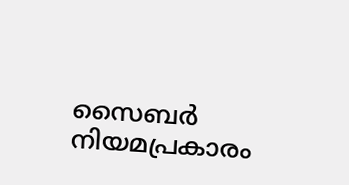സൈബർ നിയമപ്രകാരം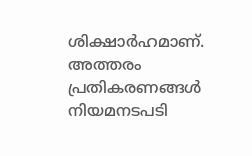ശിക്ഷാർഹമാണ്. അത്തരം പ്രതികരണങ്ങൾ നിയമനടപടി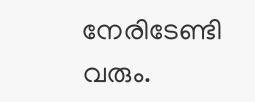നേരിടേണ്ടി വരും.